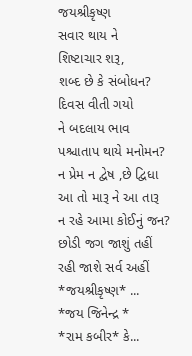જયશ્રીકૃષ્ણ
સવાર થાય ને
શિષ્ટાચાર શરૂ,
શબ્દ છે કે સંબોધન?
દિવસ વીતી ગયો
ને બદલાય ભાવ
પશ્ચાતાપ થાયે મનોમન?
ન પ્રેમ ન દ્વેષ ,છે દ્વિધા
આ તો મારૂ ને આ તારૂ
ન રહે આમા કોઈનું જન?
છોડી જગ જાશું તહીં
રહી જાશે સર્વ અહીં
*જયશ્રીકૃષ્ણ* ...
*જય જિનેન્દ્ર *
*રામ કબીર* કે...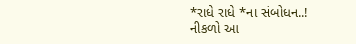*રાધે રાધે *ના સંબોધન..!
નીકળો આ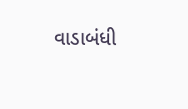વાડાબંધી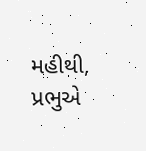મહીથી,
પ્રભુએ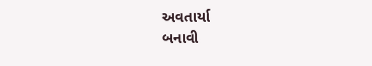અવતાર્યા
બનાવી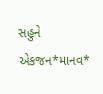સહુને એકજન*માનવ*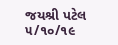જયશ્રી પટેલ
૫/૧૦/૧૯